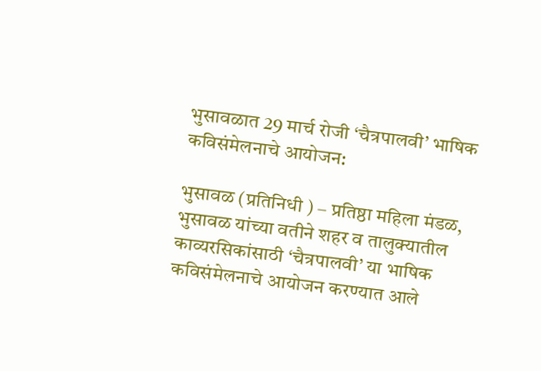भुसावळात 29 मार्च रोजी ‘चैत्रपालवी’ भाषिक कविसंमेलनाचे आयोजन:

भुसावळ (प्रतिनिधी ) – प्रतिष्ठा महिला मंडळ, भुसावळ यांच्या वतीने शहर व तालुक्यातील काव्यरसिकांसाठी ‘चैत्रपालवी’ या भाषिक कविसंमेलनाचे आयोजन करण्यात आले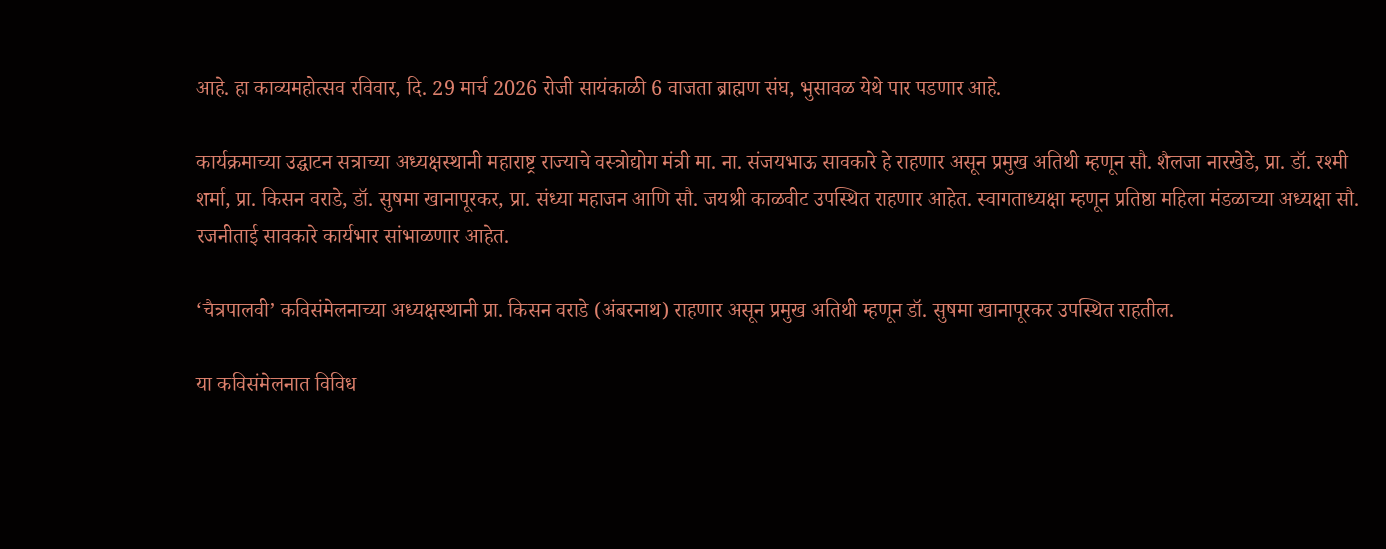आहे. हा काव्यमहोत्सव रविवार, दि. 29 मार्च 2026 रोजी सायंकाळी 6 वाजता ब्राह्मण संघ, भुसावळ येथे पार पडणार आहे.

कार्यक्रमाच्या उद्घाटन सत्राच्या अध्यक्षस्थानी महाराष्ट्र राज्याचे वस्त्रोद्योग मंत्री मा. ना. संजयभाऊ सावकारे हे राहणार असून प्रमुख अतिथी म्हणून सौ. शैलजा नारखेडे, प्रा. डॉ. रश्मी शर्मा, प्रा. किसन वराडे, डॉ. सुषमा खानापूरकर, प्रा. संध्या महाजन आणि सौ. जयश्री काळवीट उपस्थित राहणार आहेत. स्वागताध्यक्षा म्हणून प्रतिष्ठा महिला मंडळाच्या अध्यक्षा सौ. रजनीताई सावकारे कार्यभार सांभाळणार आहेत.

‘चैत्रपालवी’ कविसंमेलनाच्या अध्यक्षस्थानी प्रा. किसन वराडे (अंबरनाथ) राहणार असून प्रमुख अतिथी म्हणून डॉ. सुषमा खानापूरकर उपस्थित राहतील.

या कविसंमेलनात विविध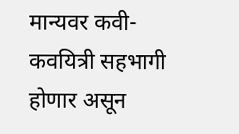मान्यवर कवी-कवयित्री सहभागी होणार असून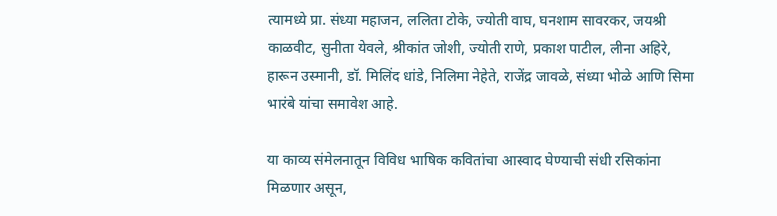त्यामध्ये प्रा. संध्या महाजन, ललिता टोके, ज्योती वाघ, घनशाम सावरकर, जयश्री काळवीट, सुनीता येवले, श्रीकांत जोशी, ज्योती राणे, प्रकाश पाटील, लीना अहिरे, हारून उस्मानी, डॉ. मिलिंद धांडे, निलिमा नेहेते, राजेंद्र जावळे, संध्या भोळे आणि सिमा भारंबे यांचा समावेश आहे.

या काव्य संमेलनातून विविध भाषिक कवितांचा आस्वाद घेण्याची संधी रसिकांना मिळणार असून,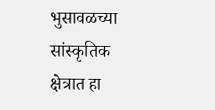भुसावळच्या सांस्कृतिक क्षेत्रात हा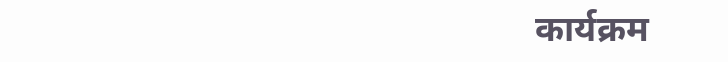कार्यक्रम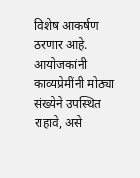विशेष आकर्षण ठरणार आहे. आयोजकांनी काव्यप्रेमींनी मोठ्या संख्येने उपस्थित राहावे, असे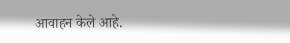आवाहन केले आहे.